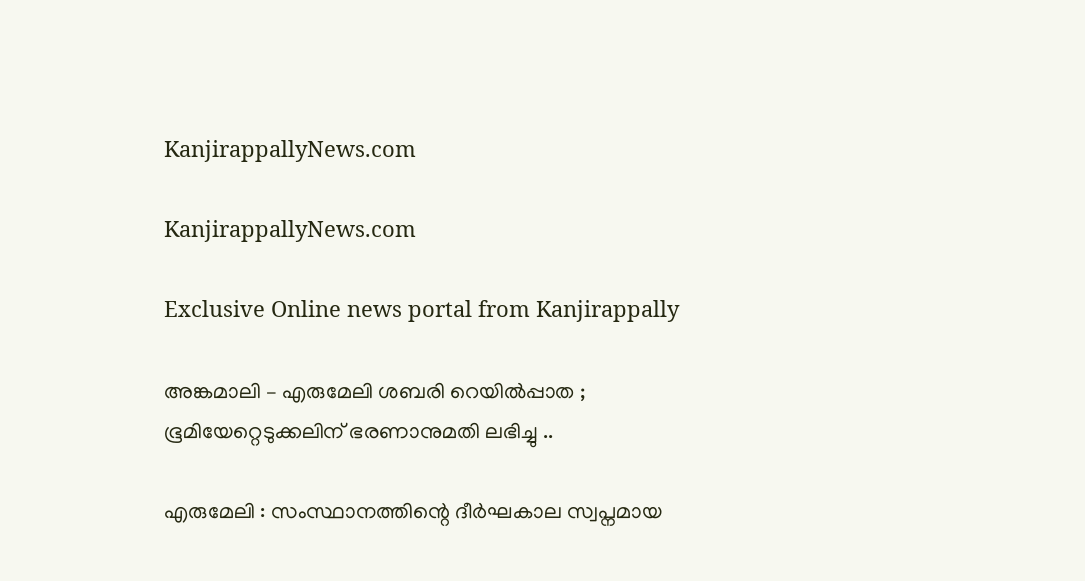KanjirappallyNews.com

KanjirappallyNews.com

Exclusive Online news portal from Kanjirappally

അങ്കമാലി – എരുമേലി ശബരി റെയിൽപ്പാത ; ഭൂമിയേറ്റെടുക്കലിന് ഭരണാനുമതി ലഭിച്ചു ..

എരുമേലി : സംസ്ഥാനത്തിന്റെ ദീർഘകാല സ്വപ്നമായ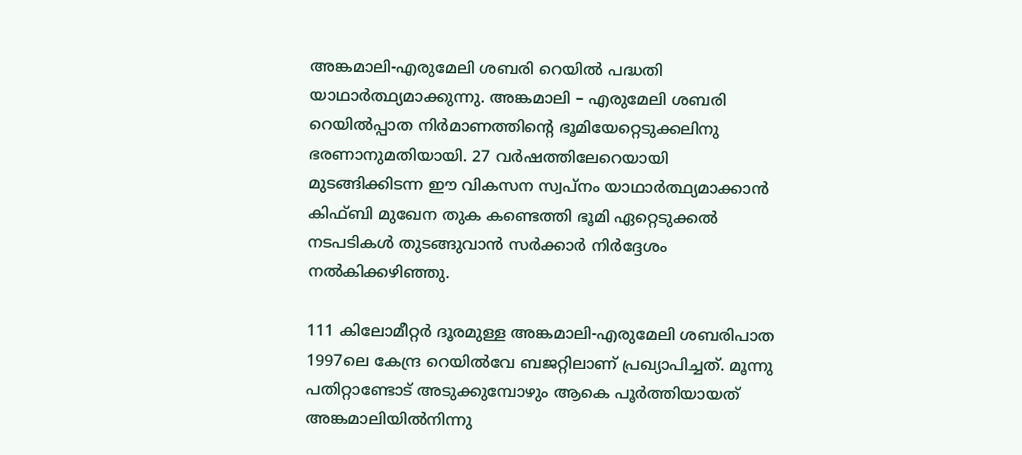അങ്കമാലി-എരുമേലി ശബരി റെയിൽ പദ്ധതി യാഥാർത്ഥ്യമാക്കുന്നു. അങ്കമാലി – എരുമേലി ശബരി റെയിൽപ്പാത നിർമാണത്തിന്റെ ഭൂമിയേറ്റെടുക്കലിനു ഭരണാനുമതിയായി. 27 വർഷത്തിലേറെയായി മുടങ്ങിക്കിടന്ന ഈ വികസന സ്വപ്നം യാഥാർത്ഥ്യമാക്കാൻ കിഫ്ബി മുഖേന തുക കണ്ടെത്തി ഭൂമി ഏറ്റെടുക്കൽ നടപടികൾ തുടങ്ങുവാൻ സർക്കാർ നിർദ്ദേശം നൽകിക്കഴിഞ്ഞു.

111 കിലോമീറ്റർ ദൂരമുള്ള അങ്കമാലി-എരുമേലി ശബരിപാത 1997ലെ കേന്ദ്ര റെയിൽവേ ബജറ്റിലാണ് പ്രഖ്യാപിച്ചത്. മൂന്നു പതിറ്റാണ്ടോട് അടുക്കുമ്പോഴും ആകെ പൂർത്തിയായത് അങ്കമാലിയിൽനിന്നു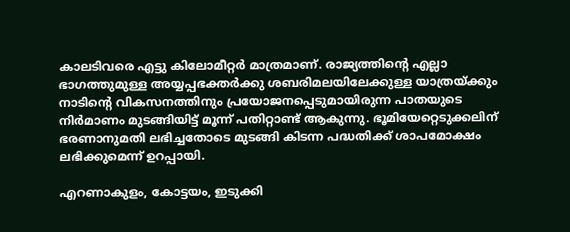കാലടിവരെ എട്ടു കിലോമീറ്റർ മാത്രമാണ്. രാജ്യത്തിന്റെ എല്ലാ ഭാഗത്തുമുള്ള അയ്യപ്പഭക്തർക്കു ശബരിമലയിലേക്കുള്ള യാത്രയ്ക്കും നാടിന്റെ വികസനത്തിനും പ്രയോജനപ്പെടുമായിരുന്ന പാതയുടെ നിർമാണം മുടങ്ങിയിട്ട് മൂന്ന് പതിറ്റാണ്ട് ആകുന്നു. ഭൂമിയേറ്റെടുക്കലിന് ഭരണാനുമതി ലഭിച്ചതോടെ മുടങ്ങി കിടന്ന പദ്ധതിക്ക് ശാപമോക്ഷം ലഭിക്കുമെന്ന് ഉറപ്പായി.

എറണാകുളം, കോട്ടയം, ഇടുക്കി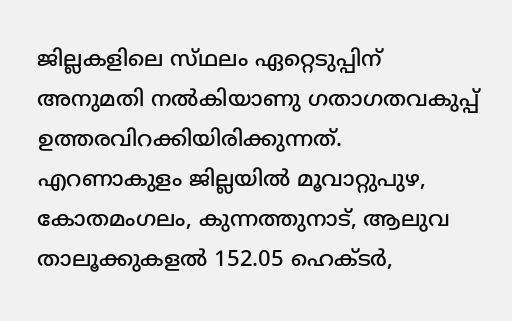ജില്ലകളിലെ സ്‌ഥലം ഏറ്റെടുപ്പിന് അനുമതി നൽകിയാണു ഗതാഗതവകുപ്പ് ഉത്തരവിറക്കിയിരിക്കുന്നത്. എറണാകുളം ജില്ലയിൽ മൂവാറ്റുപുഴ, കോതമംഗലം, കുന്നത്തുനാട്, ആലുവ താലൂക്കുകളൽ 152.05 ഹെക്ട‌ർ,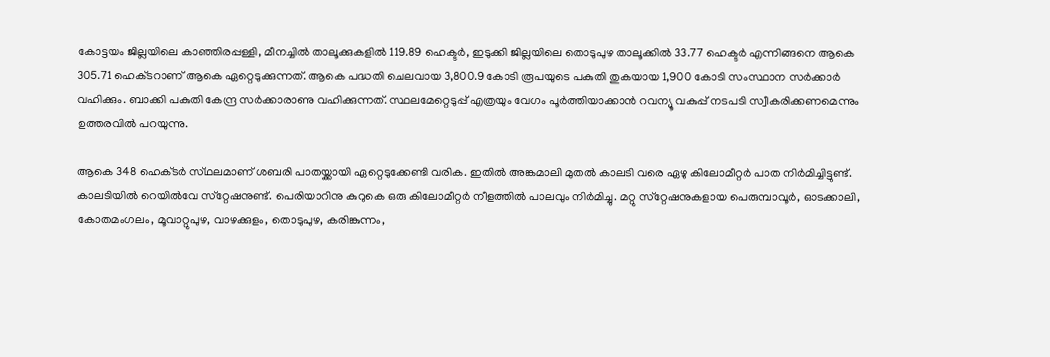കോട്ടയം ജില്ലയിലെ കാഞ്ഞിരപ്പള്ളി, മീനച്ചിൽ താലൂക്കുകളിൽ 119.89 ഹെക്ടർ, ഇടുക്കി ജില്ലയിലെ തൊടുപുഴ താലൂക്കിൽ 33.77 ഹെക്ടർ എന്നിങ്ങനെ ആകെ 305.71 ഹെക്‌ടറാണ് ആകെ ഏറ്റെടുക്കുന്നത്. ആകെ പദ്ധതി ചെലവായ 3,800.9 കോടി രൂപയുടെ പകുതി തുകയായ 1,900 കോടി സംസ്ഥാന സർക്കാർ വഹിക്കും. ബാക്കി പകുതി കേന്ദ്ര സർക്കാരാണു വഹിക്കുന്നത്. സ്ഥലമേറ്റെടുപ്പ് എത്രയും വേഗം പൂർത്തിയാക്കാൻ റവന്യൂ വകുപ്പ് നടപടി സ്വീകരിക്കണമെന്നും ഉത്തരവിൽ പറയുന്നു.

ആകെ 348 ഹെക്‌ടർ സ്‌ഥലമാണ് ശബരി പാതയ്ക്കായി ഏറ്റെടുക്കേണ്ടി വരിക. ഇതിൽ അങ്കമാലി മുതൽ കാലടി വരെ ഏഴു കിലോമീറ്റർ പാത നിർമിച്ചിട്ടുണ്ട്. കാലടിയിൽ റെയിൽവേ സ്‌റ്റേഷനുണ്ട്. പെരിയാറിനു കുറുകെ ഒരു കിലോമീറ്റർ നീളത്തിൽ പാലവും നിർമിച്ചു. മറ്റു സ്‌റ്റേഷനുകളായ പെരുമ്പാവൂർ, ഓടക്കാലി, കോതമംഗലം, മൂവാറ്റുപുഴ, വാഴക്കുളം, തൊടുപുഴ, കരിങ്കുന്നം,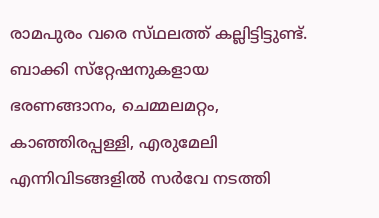രാമപുരം വരെ സ്‌ഥലത്ത് കല്ലിട്ടിട്ടുണ്ട്. ബാക്കി സ്‌റ്റേഷനുകളായ ഭരണങ്ങാനം, ചെമ്മലമറ്റം, കാഞ്ഞിരപ്പള്ളി, എരുമേലി എന്നിവിടങ്ങളിൽ സർവേ നടത്തി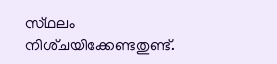സ്‌ഥലം നിശ്‌ചയിക്കേണ്ടതുണ്ട്.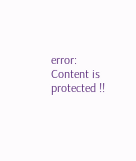error: Content is protected !!